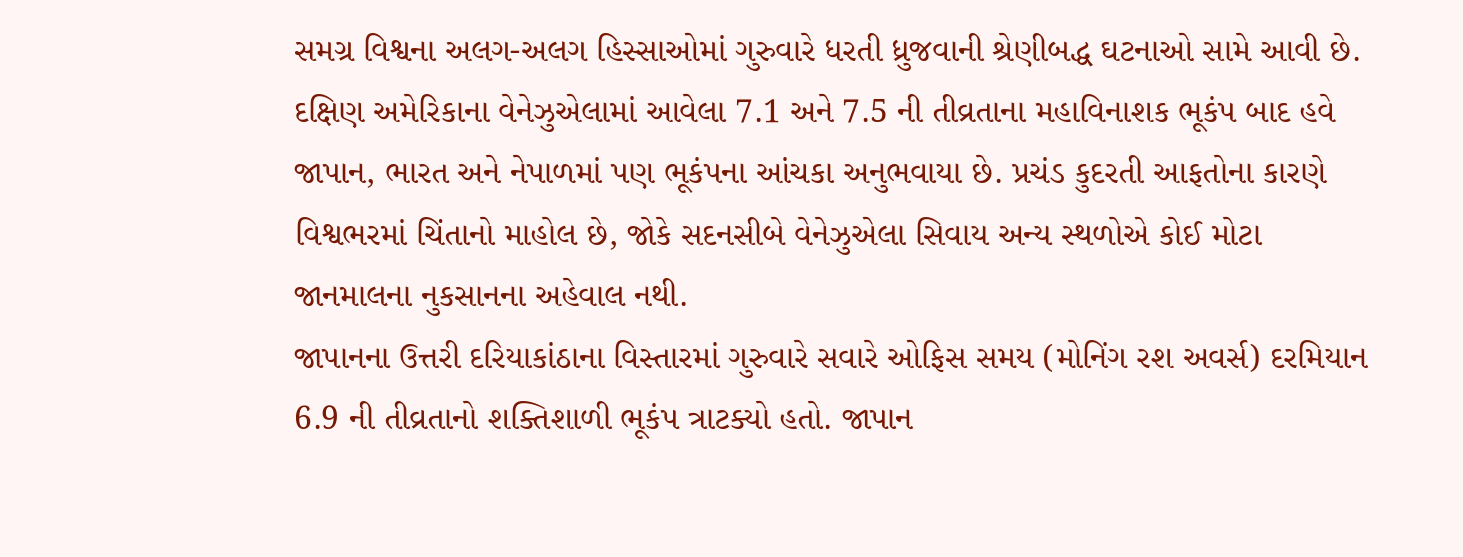સમગ્ર વિશ્વના અલગ-અલગ હિસ્સાઓમાં ગુરુવારે ધરતી ધ્રુજવાની શ્રેણીબદ્ધ ઘટનાઓ સામે આવી છે.
દક્ષિણ અમેરિકાના વેનેઝુએલામાં આવેલા 7.1 અને 7.5 ની તીવ્રતાના મહાવિનાશક ભૂકંપ બાદ હવે
જાપાન, ભારત અને નેપાળમાં પણ ભૂકંપના આંચકા અનુભવાયા છે. પ્રચંડ કુદરતી આફતોના કારણે
વિશ્વભરમાં ચિંતાનો માહોલ છે, જોકે સદનસીબે વેનેઝુએલા સિવાય અન્ય સ્થળોએ કોઈ મોટા
જાનમાલના નુકસાનના અહેવાલ નથી.
જાપાનના ઉત્તરી દરિયાકાંઠાના વિસ્તારમાં ગુરુવારે સવારે ઓફિસ સમય (મોનિંગ રશ અવર્સ) દરમિયાન
6.9 ની તીવ્રતાનો શક્તિશાળી ભૂકંપ ત્રાટક્યો હતો. જાપાન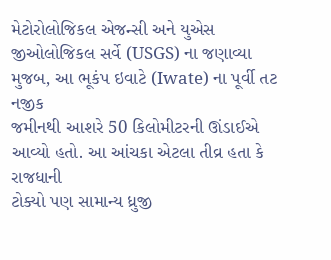મેટોરોલોજિકલ એજન્સી અને યુએસ
જીઓલોજિકલ સર્વે (USGS) ના જણાવ્યા મુજબ, આ ભૂકંપ ઇવાટે (Iwate) ના પૂર્વી તટ નજીક
જમીનથી આશરે 50 કિલોમીટરની ઊંડાઈએ આવ્યો હતો. આ આંચકા એટલા તીવ્ર હતા કે રાજધાની
ટોક્યો પણ સામાન્ય ધ્રુજી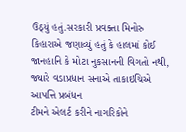ઉઠ્યું હતું.સરકારી પ્રવક્તા મિનોરુ કિહારાએ જણાવ્યું હતું કે હાલમાં કોઈ
જાનહાનિ કે મોટા નુકસાનની વિગતો નથી, જ્યારે વડાપ્રધાન સનાએ તાકાઇચિએ આપત્તિ પ્રબંધન
ટીમને એલર્ટ કરીને નાગરિકોને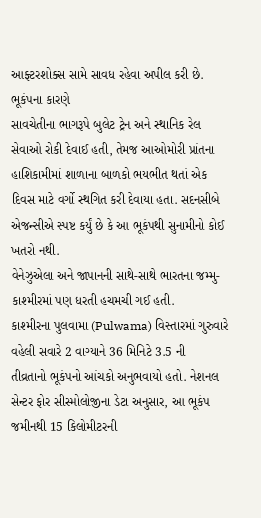આફ્ટરશોક્સ સામે સાવધ રહેવા અપીલ કરી છે. ભૂકંપના કારણે
સાવચેતીના ભાગરૂપે બુલેટ ટ્રેન અને સ્થાનિક રેલ સેવાઓ રોકી દેવાઈ હતી, તેમજ આઓમોરી પ્રાંતના
હાશિકામીમાં શાળાના બાળકો ભયભીત થતાં એક દિવસ માટે વર્ગો સ્થગિત કરી દેવાયા હતા. સદનસીબે
એજન્સીએ સ્પષ્ટ કર્યું છે કે આ ભૂકંપથી સુનામીનો કોઈ ખતરો નથી.
વેનેઝુએલા અને જાપાનની સાથે-સાથે ભારતના જમ્મુ-કાશ્મીરમાં પણ ધરતી હચમચી ગઈ હતી.
કાશ્મીરના પુલવામા (Pulwama) વિસ્તારમાં ગુરુવારે વહેલી સવારે 2 વાગ્યાને 36 મિનિટે 3.5 ની
તીવ્રતાનો ભૂકંપનો આંચકો અનુભવાયો હતો. નેશનલ સેન્ટર ફોર સીસ્મોલોજીના ડેટા અનુસાર, આ ભૂકંપ
જમીનથી 15 કિલોમીટરની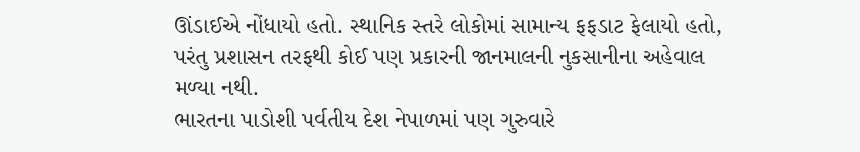ઊંડાઈએ નોંધાયો હતો. સ્થાનિક સ્તરે લોકોમાં સામાન્ય ફફડાટ ફેલાયો હતો,
પરંતુ પ્રશાસન તરફથી કોઈ પણ પ્રકારની જાનમાલની નુકસાનીના અહેવાલ મળ્યા નથી.
ભારતના પાડોશી પર્વતીય દેશ નેપાળમાં પણ ગુરુવારે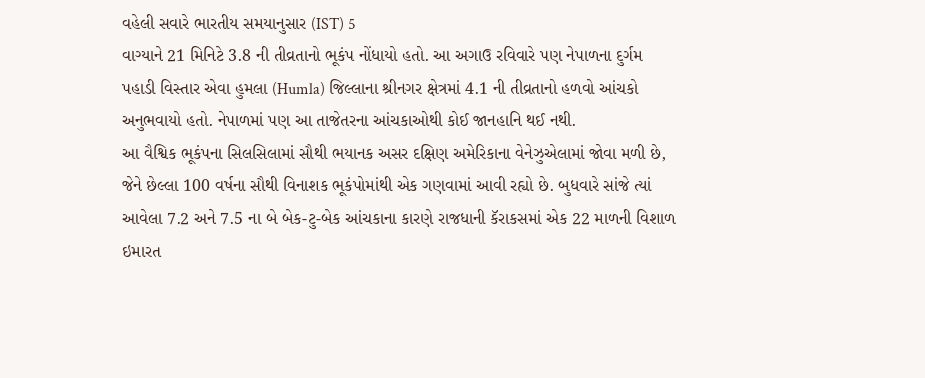વહેલી સવારે ભારતીય સમયાનુસાર (IST) 5
વાગ્યાને 21 મિનિટે 3.8 ની તીવ્રતાનો ભૂકંપ નોંધાયો હતો. આ અગાઉ રવિવારે પણ નેપાળના દુર્ગમ
પહાડી વિસ્તાર એવા હુમલા (Humla) જિલ્લાના શ્રીનગર ક્ષેત્રમાં 4.1 ની તીવ્રતાનો હળવો આંચકો
અનુભવાયો હતો. નેપાળમાં પણ આ તાજેતરના આંચકાઓથી કોઈ જાનહાનિ થઈ નથી.
આ વૈશ્વિક ભૂકંપના સિલસિલામાં સૌથી ભયાનક અસર દક્ષિણ અમેરિકાના વેનેઝુએલામાં જોવા મળી છે,
જેને છેલ્લા 100 વર્ષના સૌથી વિનાશક ભૂકંપોમાંથી એક ગણવામાં આવી રહ્યો છે. બુધવારે સાંજે ત્યાં
આવેલા 7.2 અને 7.5 ના બે બેક-ટુ-બેક આંચકાના કારણે રાજધાની કૅરાકસમાં એક 22 માળની વિશાળ
ઇમારત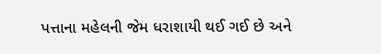પત્તાના મહેલની જેમ ધરાશાયી થઈ ગઈ છે અને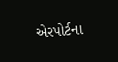એરપોર્ટના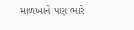માળખાને પણ ભારે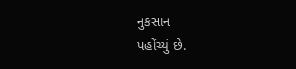નુકસાન
પહોંચ્યું છે.